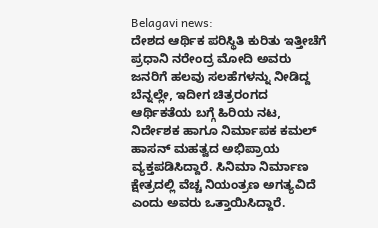Belagavi news:
ದೇಶದ ಆರ್ಥಿಕ ಪರಿಸ್ಥಿತಿ ಕುರಿತು ಇತ್ತೀಚೆಗೆ ಪ್ರಧಾನಿ ನರೇಂದ್ರ ಮೋದಿ ಅವರು ಜನರಿಗೆ ಹಲವು ಸಲಹೆಗಳನ್ನು ನೀಡಿದ್ದ ಬೆನ್ನಲ್ಲೇ, ಇದೀಗ ಚಿತ್ರರಂಗದ ಆರ್ಥಿಕತೆಯ ಬಗ್ಗೆ ಹಿರಿಯ ನಟ, ನಿರ್ದೇಶಕ ಹಾಗೂ ನಿರ್ಮಾಪಕ ಕಮಲ್ ಹಾಸನ್ ಮಹತ್ವದ ಅಭಿಪ್ರಾಯ ವ್ಯಕ್ತಪಡಿಸಿದ್ದಾರೆ. ಸಿನಿಮಾ ನಿರ್ಮಾಣ ಕ್ಷೇತ್ರದಲ್ಲಿ ವೆಚ್ಚ ನಿಯಂತ್ರಣ ಅಗತ್ಯವಿದೆ ಎಂದು ಅವರು ಒತ್ತಾಯಿಸಿದ್ದಾರೆ.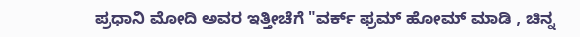ಪ್ರಧಾನಿ ಮೋದಿ ಅವರ ಇತ್ತೀಚೆಗೆ "ವರ್ಕ್ ಫ್ರಮ್ ಹೋಮ್ ಮಾಡಿ , ಚಿನ್ನ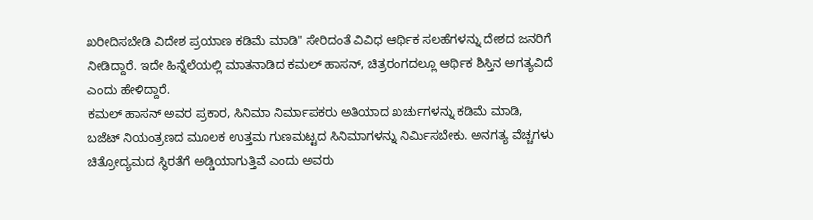ಖರೀದಿಸಬೇಡಿ ವಿದೇಶ ಪ್ರಯಾಣ ಕಡಿಮೆ ಮಾಡಿ" ಸೇರಿದಂತೆ ವಿವಿಧ ಆರ್ಥಿಕ ಸಲಹೆಗಳನ್ನು ದೇಶದ ಜನರಿಗೆ ನೀಡಿದ್ದಾರೆ. ಇದೇ ಹಿನ್ನೆಲೆಯಲ್ಲಿ ಮಾತನಾಡಿದ ಕಮಲ್ ಹಾಸನ್, ಚಿತ್ರರಂಗದಲ್ಲೂ ಆರ್ಥಿಕ ಶಿಸ್ತಿನ ಅಗತ್ಯವಿದೆ ಎಂದು ಹೇಳಿದ್ದಾರೆ.
ಕಮಲ್ ಹಾಸನ್ ಅವರ ಪ್ರಕಾರ, ಸಿನಿಮಾ ನಿರ್ಮಾಪಕರು ಅತಿಯಾದ ಖರ್ಚುಗಳನ್ನು ಕಡಿಮೆ ಮಾಡಿ, ಬಜೆಟ್ ನಿಯಂತ್ರಣದ ಮೂಲಕ ಉತ್ತಮ ಗುಣಮಟ್ಟದ ಸಿನಿಮಾಗಳನ್ನು ನಿರ್ಮಿಸಬೇಕು. ಅನಗತ್ಯ ವೆಚ್ಚಗಳು ಚಿತ್ರೋದ್ಯಮದ ಸ್ಥಿರತೆಗೆ ಅಡ್ಡಿಯಾಗುತ್ತಿವೆ ಎಂದು ಅವರು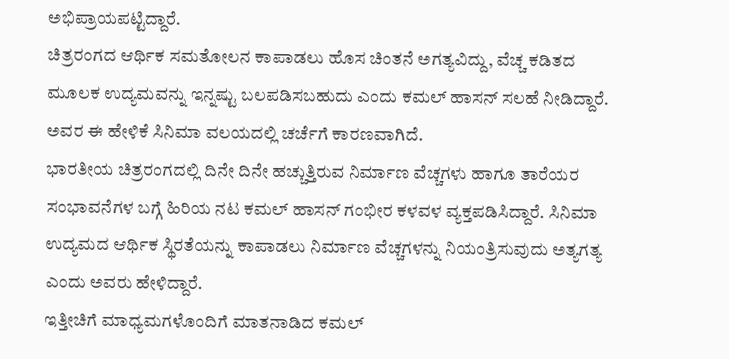ಅಭಿಪ್ರಾಯಪಟ್ಟಿದ್ದಾರೆ.
ಚಿತ್ರರಂಗದ ಆರ್ಥಿಕ ಸಮತೋಲನ ಕಾಪಾಡಲು ಹೊಸ ಚಿಂತನೆ ಅಗತ್ಯವಿದ್ದು, ವೆಚ್ಚ ಕಡಿತದ ಮೂಲಕ ಉದ್ಯಮವನ್ನು ಇನ್ನಷ್ಟು ಬಲಪಡಿಸಬಹುದು ಎಂದು ಕಮಲ್ ಹಾಸನ್ ಸಲಹೆ ನೀಡಿದ್ದಾರೆ. ಅವರ ಈ ಹೇಳಿಕೆ ಸಿನಿಮಾ ವಲಯದಲ್ಲಿ ಚರ್ಚೆಗೆ ಕಾರಣವಾಗಿದೆ.
ಭಾರತೀಯ ಚಿತ್ರರಂಗದಲ್ಲಿ ದಿನೇ ದಿನೇ ಹಚ್ಚುತ್ತಿರುವ ನಿರ್ಮಾಣ ವೆಚ್ಚಗಳು ಹಾಗೂ ತಾರೆಯರ ಸಂಭಾವನೆಗಳ ಬಗ್ಗೆ ಹಿರಿಯ ನಟ ಕಮಲ್ ಹಾಸನ್ ಗಂಭೀರ ಕಳವಳ ವ್ಯಕ್ತಪಡಿಸಿದ್ದಾರೆ. ಸಿನಿಮಾ ಉದ್ಯಮದ ಆರ್ಥಿಕ ಸ್ಥಿರತೆಯನ್ನು ಕಾಪಾಡಲು ನಿರ್ಮಾಣ ವೆಚ್ಚಗಳನ್ನು ನಿಯಂತ್ರಿಸುವುದು ಅತ್ಯಗತ್ಯ ಎಂದು ಅವರು ಹೇಳಿದ್ದಾರೆ.
ಇತ್ತೀಚಿಗೆ ಮಾಧ್ಯಮಗಳೊಂದಿಗೆ ಮಾತನಾಡಿದ ಕಮಲ್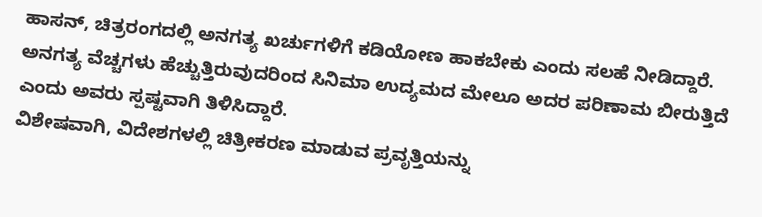ಹಾಸನ್, ಚಿತ್ರರಂಗದಲ್ಲಿ ಅನಗತ್ಯ ಖರ್ಚುಗಳಿಗೆ ಕಡಿಯೋಣ ಹಾಕಬೇಕು ಎಂದು ಸಲಹೆ ನೀಡಿದ್ದಾರೆ. ಅನಗತ್ಯ ವೆಚ್ಚಗಳು ಹೆಚ್ಚುತ್ತಿರುವುದರಿಂದ ಸಿನಿಮಾ ಉದ್ಯಮದ ಮೇಲೂ ಅದರ ಪರಿಣಾಮ ಬೀರುತ್ತಿದೆ ಎಂದು ಅವರು ಸ್ಪಷ್ಟವಾಗಿ ತಿಳಿಸಿದ್ದಾರೆ.
ವಿಶೇಷವಾಗಿ, ವಿದೇಶಗಳಲ್ಲಿ ಚಿತ್ರೀಕರಣ ಮಾಡುವ ಪ್ರವೃತ್ತಿಯನ್ನು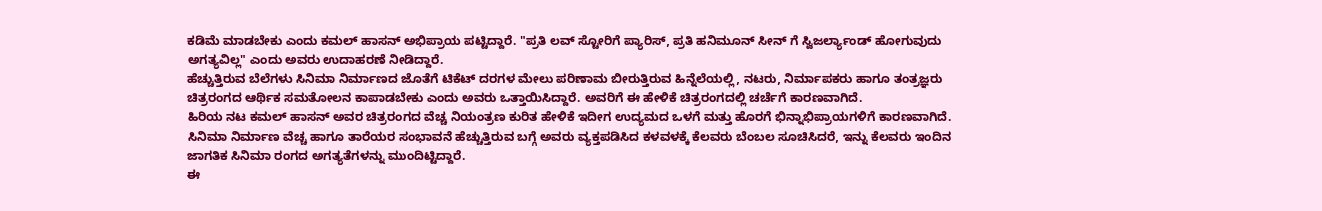ಕಡಿಮೆ ಮಾಡಬೇಕು ಎಂದು ಕಮಲ್ ಹಾಸನ್ ಅಭಿಪ್ರಾಯ ಪಟ್ಟಿದ್ದಾರೆ. "ಪ್ರತಿ ಲವ್ ಸ್ಟೋರಿಗೆ ಪ್ಯಾರಿಸ್, ಪ್ರತಿ ಹನಿಮೂನ್ ಸೀನ್ ಗೆ ಸ್ವಿಜರ್ಲ್ಯಾಂಡ್ ಹೋಗುವುದು ಅಗತ್ಯವಿಲ್ಲ" ಎಂದು ಅವರು ಉದಾಹರಣೆ ನೀಡಿದ್ದಾರೆ.
ಹೆಚ್ಚುತ್ತಿರುವ ಬೆಲೆಗಳು ಸಿನಿಮಾ ನಿರ್ಮಾಣದ ಜೊತೆಗೆ ಟಿಕೆಟ್ ದರಗಳ ಮೇಲು ಪರಿಣಾಮ ಬೀರುತ್ತಿರುವ ಹಿನ್ನೆಲೆಯಲ್ಲಿ, ನಟರು, ನಿರ್ಮಾಪಕರು ಹಾಗೂ ತಂತ್ರಜ್ಞರು ಚಿತ್ರರಂಗದ ಆರ್ಥಿಕ ಸಮತೋಲನ ಕಾಪಾಡಬೇಕು ಎಂದು ಅವರು ಒತ್ತಾಯಿಸಿದ್ದಾರೆ. ಅವರಿಗೆ ಈ ಹೇಳಿಕೆ ಚಿತ್ರರಂಗದಲ್ಲಿ ಚರ್ಚೆಗೆ ಕಾರಣವಾಗಿದೆ.
ಹಿರಿಯ ನಟ ಕಮಲ್ ಹಾಸನ್ ಅವರ ಚಿತ್ರರಂಗದ ವೆಚ್ಚ ನಿಯಂತ್ರಣ ಕುರಿತ ಹೇಳಿಕೆ ಇದೀಗ ಉದ್ಯಮದ ಒಳಗೆ ಮತ್ತು ಹೊರಗೆ ಭಿನ್ನಾಭಿಪ್ರಾಯಗಳಿಗೆ ಕಾರಣವಾಗಿದೆ. ಸಿನಿಮಾ ನಿರ್ಮಾಣ ವೆಚ್ಚ ಹಾಗೂ ತಾರೆಯರ ಸಂಭಾವನೆ ಹೆಚ್ಚುತ್ತಿರುವ ಬಗ್ಗೆ ಅವರು ವ್ಯಕ್ತಪಡಿಸಿದ ಕಳವಳಕ್ಕೆ ಕೆಲವರು ಬೆಂಬಲ ಸೂಚಿಸಿದರೆ, ಇನ್ನು ಕೆಲವರು ಇಂದಿನ ಜಾಗತಿಕ ಸಿನಿಮಾ ರಂಗದ ಅಗತ್ಯತೆಗಳನ್ನು ಮುಂದಿಟ್ಟಿದ್ದಾರೆ.
ಈ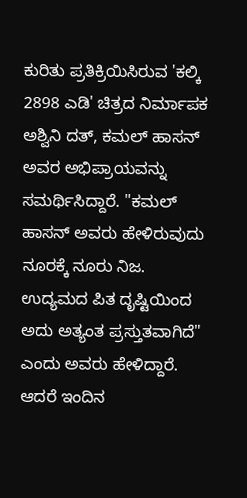ಕುರಿತು ಪ್ರತಿಕ್ರಿಯಿಸಿರುವ 'ಕಲ್ಕಿ 2898 ಎಡಿ' ಚಿತ್ರದ ನಿರ್ಮಾಪಕ ಅಶ್ವಿನಿ ದತ್, ಕಮಲ್ ಹಾಸನ್ ಅವರ ಅಭಿಪ್ರಾಯವನ್ನು ಸಮರ್ಥಿಸಿದ್ದಾರೆ. "ಕಮಲ್ ಹಾಸನ್ ಅವರು ಹೇಳಿರುವುದು ನೂರಕ್ಕೆ ನೂರು ನಿಜ. ಉದ್ಯಮದ ಪಿತ ದೃಷ್ಟಿಯಿಂದ ಅದು ಅತ್ಯಂತ ಪ್ರಸ್ತುತವಾಗಿದೆ" ಎಂದು ಅವರು ಹೇಳಿದ್ದಾರೆ. ಆದರೆ ಇಂದಿನ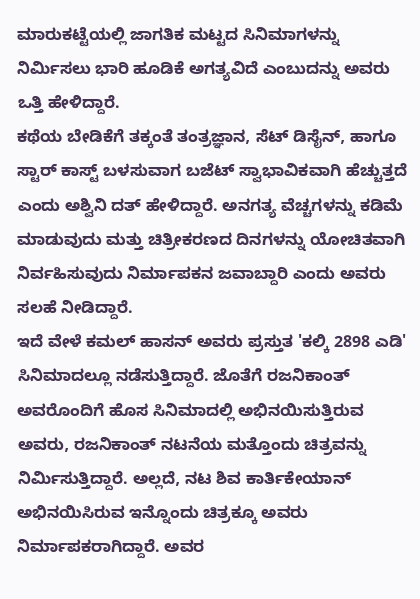ಮಾರುಕಟ್ಟೆಯಲ್ಲಿ ಜಾಗತಿಕ ಮಟ್ಟದ ಸಿನಿಮಾಗಳನ್ನು ನಿರ್ಮಿಸಲು ಭಾರಿ ಹೂಡಿಕೆ ಅಗತ್ಯವಿದೆ ಎಂಬುದನ್ನು ಅವರು ಒತ್ತಿ ಹೇಳಿದ್ದಾರೆ.
ಕಥೆಯ ಬೇಡಿಕೆಗೆ ತಕ್ಕಂತೆ ತಂತ್ರಜ್ಞಾನ, ಸೆಟ್ ಡಿಸೈನ್, ಹಾಗೂ ಸ್ಟಾರ್ ಕಾಸ್ಟ್ ಬಳಸುವಾಗ ಬಜೆಟ್ ಸ್ವಾಭಾವಿಕವಾಗಿ ಹೆಚ್ಚುತ್ತದೆ ಎಂದು ಅಶ್ವಿನಿ ದತ್ ಹೇಳಿದ್ದಾರೆ. ಅನಗತ್ಯ ವೆಚ್ಚಗಳನ್ನು ಕಡಿಮೆ ಮಾಡುವುದು ಮತ್ತು ಚಿತ್ರೀಕರಣದ ದಿನಗಳನ್ನು ಯೋಚಿತವಾಗಿ ನಿರ್ವಹಿಸುವುದು ನಿರ್ಮಾಪಕನ ಜವಾಬ್ದಾರಿ ಎಂದು ಅವರು ಸಲಹೆ ನೀಡಿದ್ದಾರೆ.
ಇದೆ ವೇಳೆ ಕಮಲ್ ಹಾಸನ್ ಅವರು ಪ್ರಸ್ತುತ 'ಕಲ್ಕಿ 2898 ಎಡಿ' ಸಿನಿಮಾದಲ್ಲೂ ನಡೆಸುತ್ತಿದ್ದಾರೆ. ಜೊತೆಗೆ ರಜನಿಕಾಂತ್ ಅವರೊಂದಿಗೆ ಹೊಸ ಸಿನಿಮಾದಲ್ಲಿ ಅಭಿನಯಿಸುತ್ತಿರುವ ಅವರು, ರಜನಿಕಾಂತ್ ನಟನೆಯ ಮತ್ತೊಂದು ಚಿತ್ರವನ್ನು ನಿರ್ಮಿಸುತ್ತಿದ್ದಾರೆ. ಅಲ್ಲದೆ, ನಟ ಶಿವ ಕಾರ್ತಿಕೇಯಾನ್ ಅಭಿನಯಿಸಿರುವ ಇನ್ನೊಂದು ಚಿತ್ರಕ್ಕೂ ಅವರು ನಿರ್ಮಾಪಕರಾಗಿದ್ದಾರೆ. ಅವರ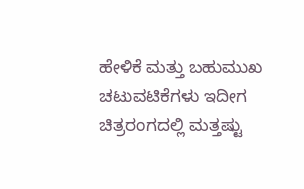ಹೇಳಿಕೆ ಮತ್ತು ಬಹುಮುಖ ಚಟುವಟಿಕೆಗಳು ಇದೀಗ ಚಿತ್ರರಂಗದಲ್ಲಿ ಮತ್ತಷ್ಟು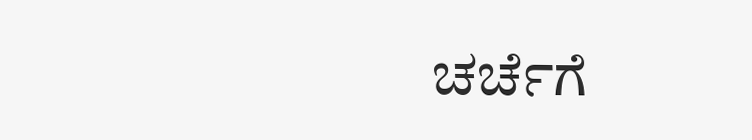ಚರ್ಚೆಗೆ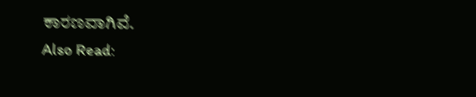ಕಾರಣವಾಗಿವೆ.
Also Read: